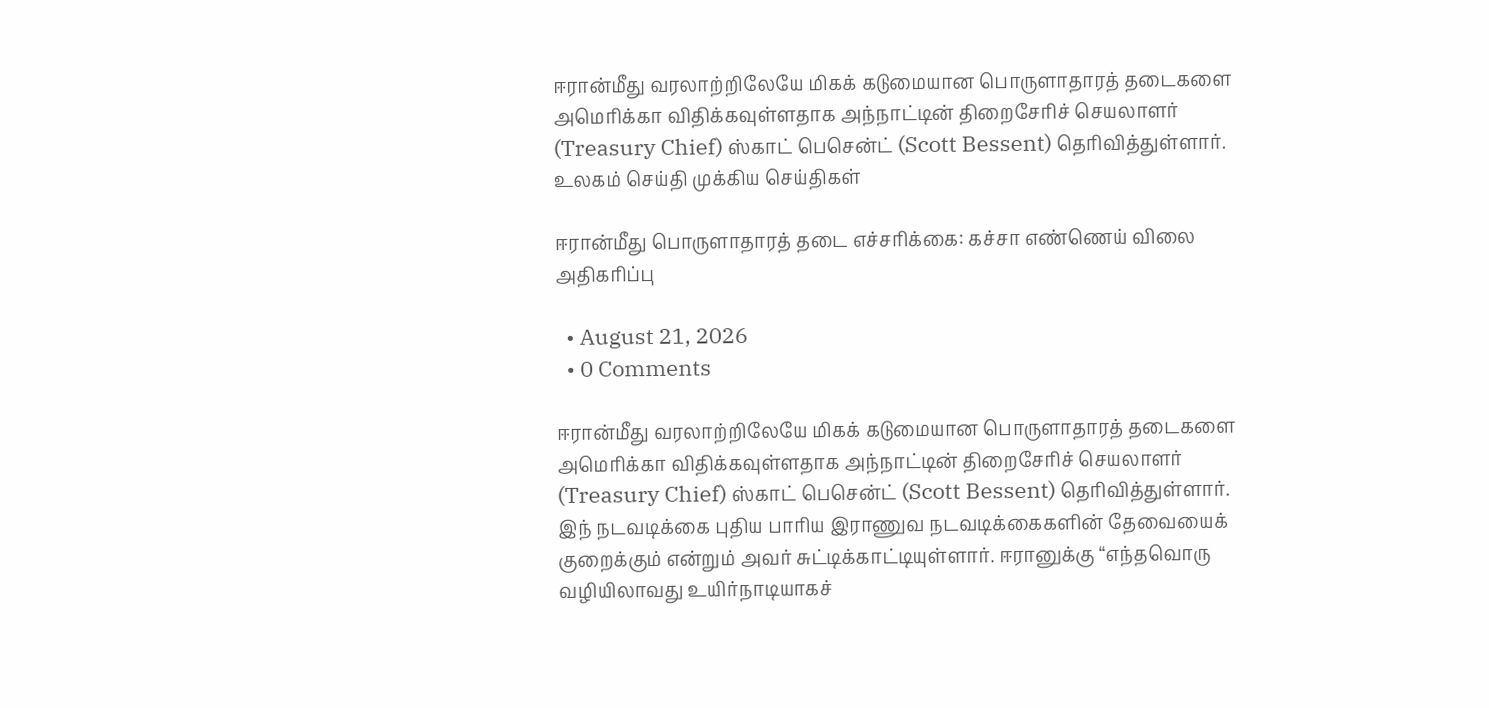ஈரான்மீது வரலாற்றிலேயே மிகக் கடுமையான பொருளாதாரத் தடைகளை அமெரிக்கா விதிக்கவுள்ளதாக அந்நாட்டின் திறைசேரிச் செயலாளர் (Treasury Chief) ஸ்காட் பெசென்ட் (Scott Bessent) தெரிவித்துள்ளார். உலகம் செய்தி முக்கிய செய்திகள்

ஈரான்மீது பொருளாதாரத் தடை எச்சரிக்கை: கச்சா எண்ணெய் விலை அதிகரிப்பு

  • August 21, 2026
  • 0 Comments

ஈரான்மீது வரலாற்றிலேயே மிகக் கடுமையான பொருளாதாரத் தடைகளை அமெரிக்கா விதிக்கவுள்ளதாக அந்நாட்டின் திறைசேரிச் செயலாளர் (Treasury Chief) ஸ்காட் பெசென்ட் (Scott Bessent) தெரிவித்துள்ளார். இந் நடவடிக்கை புதிய பாரிய இராணுவ நடவடிக்கைகளின் தேவையைக் குறைக்கும் என்றும் அவர் சுட்டிக்காட்டியுள்ளார். ஈரானுக்கு “எந்தவொரு வழியிலாவது உயிர்நாடியாகச்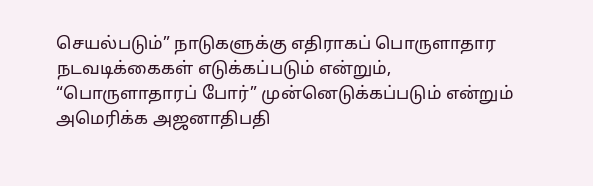செயல்படும்” நாடுகளுக்கு எதிராகப் பொருளாதார நடவடிக்கைகள் எடுக்கப்படும் என்றும், “பொருளாதாரப் போர்” முன்னெடுக்கப்படும் என்றும் அமெரிக்க அஜனாதிபதி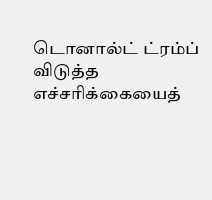டொனால்ட் ட்ரம்ப் விடுத்த எச்சரிக்கையைத்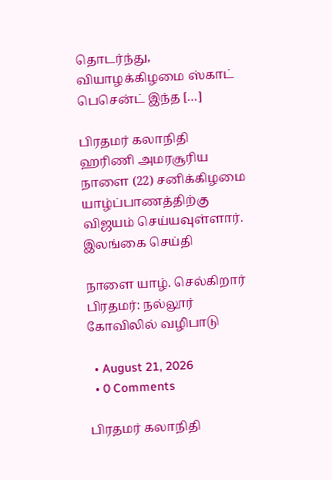தொடர்ந்து, வியாழக்கிழமை ஸ்காட் பெசென்ட் இந்த […]

பிரதமர் கலாநிதி ஹரிணி அமரசூரிய நாளை (22) சனிக்கிழமை யாழ்ப்பாணத்திற்கு விஜயம் செய்யவுள்ளார். இலங்கை செய்தி

நாளை யாழ். செல்கிறார் பிரதமர்: நல்லூர் கோவிலில் வழிபாடு

  • August 21, 2026
  • 0 Comments

பிரதமர் கலாநிதி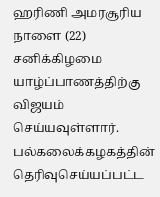ஹரிணி அமரசூரிய நாளை (22) சனிக்கிழமை யாழ்ப்பாணத்திற்கு விஜயம் செய்யவுள்ளார். பல்கலைக்கழகத்தின் தெரிவுசெய்யப்பட்ட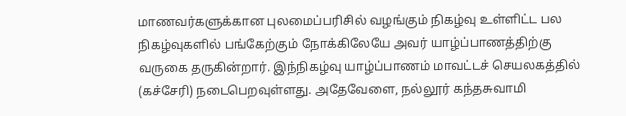மாணவர்களுக்கான புலமைப்பரிசில் வழங்கும் நிகழ்வு உள்ளிட்ட பல நிகழ்வுகளில் பங்கேற்கும் நோக்கிலேயே அவர் யாழ்ப்பாணத்திற்கு வருகை தருகின்றார். இந்நிகழ்வு யாழ்ப்பாணம் மாவட்டச் செயலகத்தில் (கச்சேரி) நடைபெறவுள்ளது. அதேவேளை, நல்லூர் கந்தசுவாமி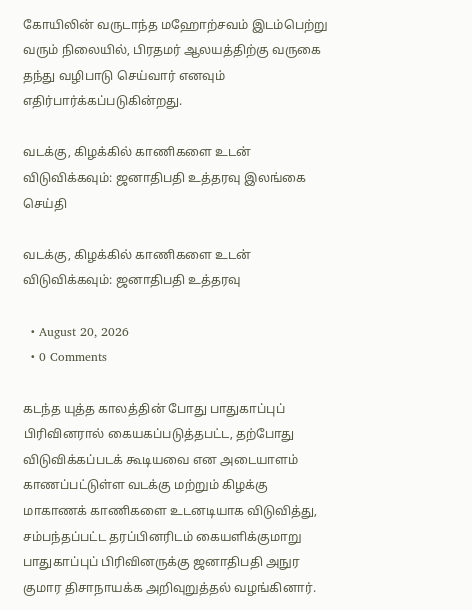கோயிலின் வருடாந்த மஹோற்சவம் இடம்பெற்று வரும் நிலையில், பிரதமர் ஆலயத்திற்கு வருகை தந்து வழிபாடு செய்வார் எனவும் எதிர்பார்க்கப்படுகின்றது.

வடக்கு, கிழக்கில் காணிகளை உடன் விடுவிக்கவும்: ஜனாதிபதி உத்தரவு இலங்கை செய்தி

வடக்கு, கிழக்கில் காணிகளை உடன் விடுவிக்கவும்: ஜனாதிபதி உத்தரவு

  • August 20, 2026
  • 0 Comments

கடந்த யுத்த காலத்தின் போது பாதுகாப்புப் பிரிவினரால் கையகப்படுத்தபட்ட, தற்போது விடுவிக்கப்படக் கூடியவை என அடையாளம் காணப்பட்டுள்ள வடக்கு மற்றும் கிழக்கு மாகாணக் காணிகளை உடனடியாக விடுவித்து, சம்பந்தப்பட்ட தரப்பினரிடம் கையளிக்குமாறு பாதுகாப்புப் பிரிவினருக்கு ஜனாதிபதி அநுர குமார திசாநாயக்க அறிவுறுத்தல் வழங்கினார்.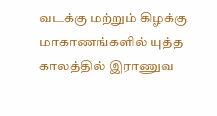வடக்கு மற்றும் கிழக்கு மாகாணங்களில் யுத்த காலத்தில் இராணுவ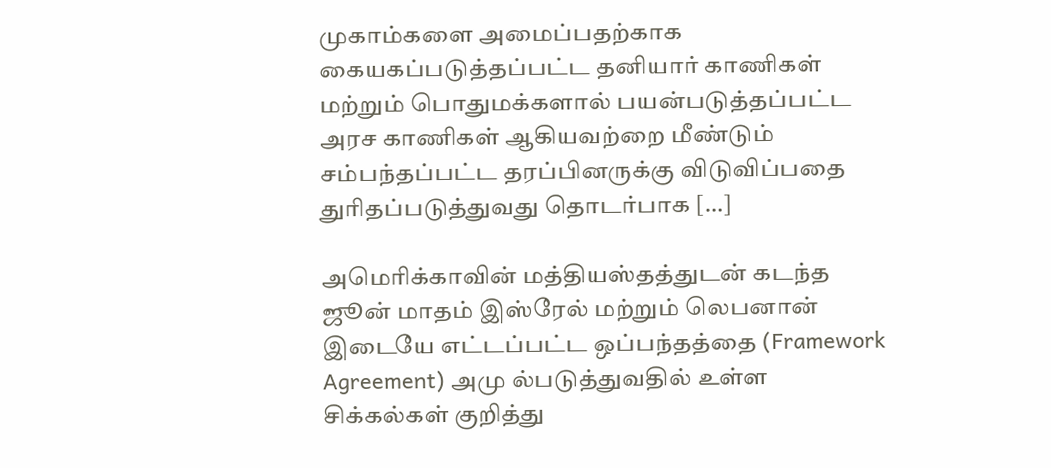முகாம்களை அமைப்பதற்காக கையகப்படுத்தப்பட்ட தனியார் காணிகள் மற்றும் பொதுமக்களால் பயன்படுத்தப்பட்ட அரச காணிகள் ஆகியவற்றை மீண்டும் சம்பந்தப்பட்ட தரப்பினருக்கு விடுவிப்பதை துரிதப்படுத்துவது தொடர்பாக […]

அமெரிக்காவின் மத்தியஸ்தத்துடன் கடந்த ஜூன் மாதம் இஸ்ரேல் மற்றும் லெபனான் இடையே எட்டப்பட்ட ஒப்பந்தத்தை (Framework Agreement) அமு ல்படுத்துவதில் உள்ள சிக்கல்கள் குறித்து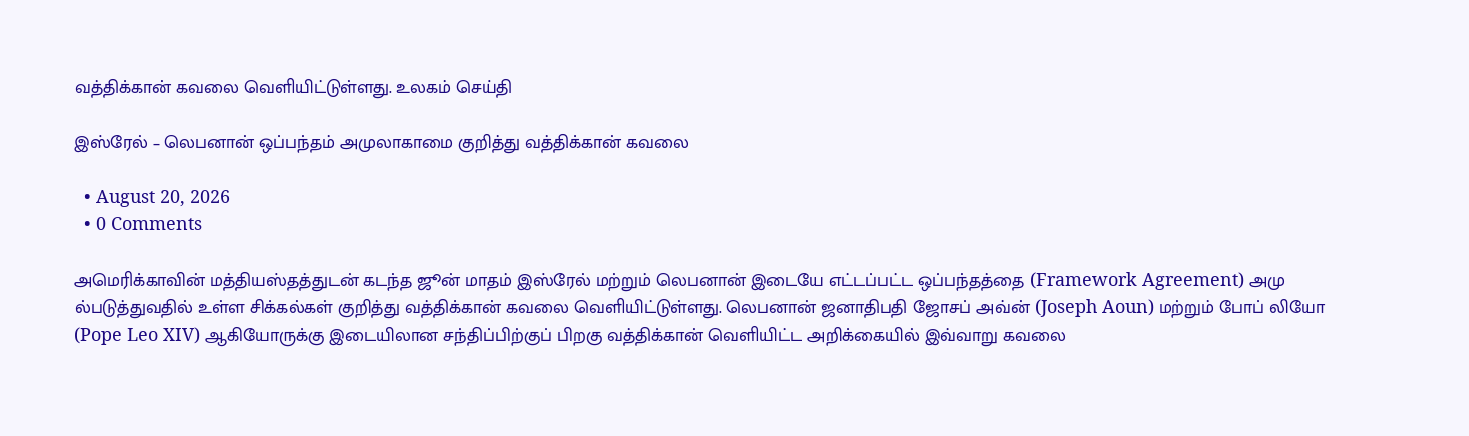வத்திக்கான் கவலை வெளியிட்டுள்ளது. உலகம் செய்தி

இஸ்ரேல் – லெபனான் ஒப்பந்தம் அமுலாகாமை குறித்து வத்திக்கான் கவலை

  • August 20, 2026
  • 0 Comments

அமெரிக்காவின் மத்தியஸ்தத்துடன் கடந்த ஜூன் மாதம் இஸ்ரேல் மற்றும் லெபனான் இடையே எட்டப்பட்ட ஒப்பந்தத்தை (Framework Agreement) அமு ல்படுத்துவதில் உள்ள சிக்கல்கள் குறித்து வத்திக்கான் கவலை வெளியிட்டுள்ளது. லெபனான் ஜனாதிபதி ஜோசப் அவ்ன் (Joseph Aoun) மற்றும் போப் லியோ (Pope Leo XIV) ஆகியோருக்கு இடையிலான சந்திப்பிற்குப் பிறகு வத்திக்கான் வெளியிட்ட அறிக்கையில் இவ்வாறு கவலை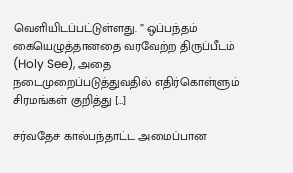வெளியிடப்பட்டுள்ளது. ” ஒப்பந்தம் கையெழுத்தானதை வரவேற்ற திருப்பீடம் (Holy See), அதை நடைமுறைப்படுத்துவதில் எதிர்கொள்ளும் சிரமங்கள் குறித்து […]

சர்வதேச கால்பந்தாட்ட அமைப்பான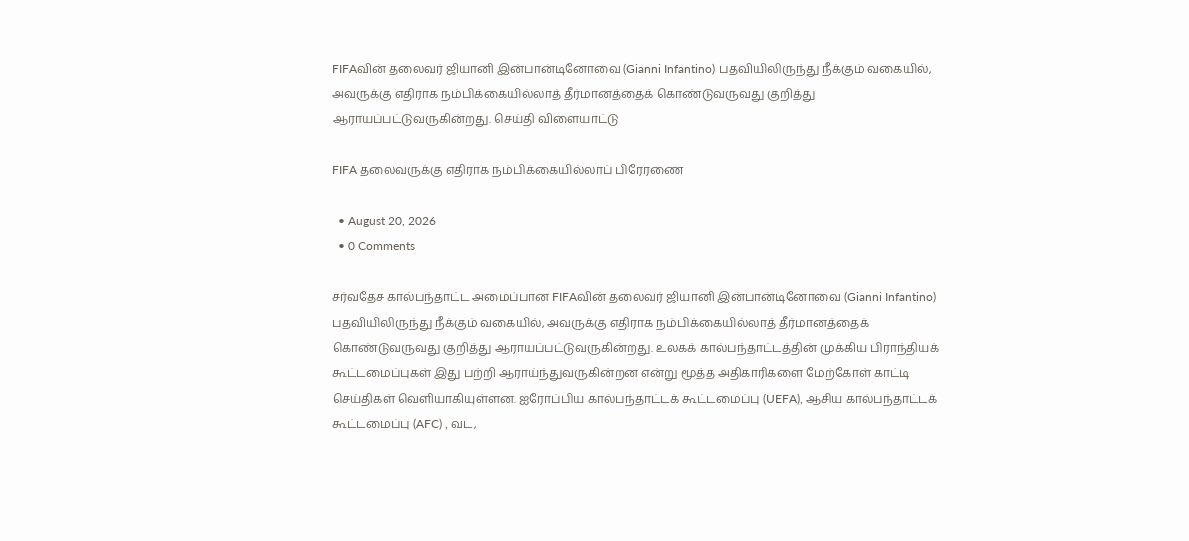FIFAவின் தலைவர் ஜியானி இன்பான்டினோவை (Gianni Infantino) பதவியிலிருந்து நீக்கும் வகையில், அவருக்கு எதிராக நம்பிக்கையில்லாத் தீர்மானத்தைக் கொண்டுவருவது குறித்து ஆராயப்பட்டுவருகின்றது. செய்தி விளையாட்டு

FIFA தலைவருக்கு எதிராக நம்பிக்கையில்லாப் பிரேரணை

  • August 20, 2026
  • 0 Comments

சர்வதேச கால்பந்தாட்ட அமைப்பான FIFAவின் தலைவர் ஜியானி இன்பான்டினோவை (Gianni Infantino) பதவியிலிருந்து நீக்கும் வகையில், அவருக்கு எதிராக நம்பிக்கையில்லாத் தீர்மானத்தைக் கொண்டுவருவது குறித்து ஆராயப்பட்டுவருகின்றது. உலகக் கால்பந்தாட்டத்தின் முக்கிய பிராந்தியக் கூட்டமைப்புகள் இது பற்றி ஆராய்ந்துவருகின்றன என்று மூத்த அதிகாரிகளை மேற்கோள் காட்டி செய்திகள் வெளியாகியுள்ளன. ஐரோப்பிய கால்பந்தாட்டக் கூட்டமைப்பு (UEFA), ஆசிய கால்பந்தாட்டக் கூட்டமைப்பு (AFC) , வட,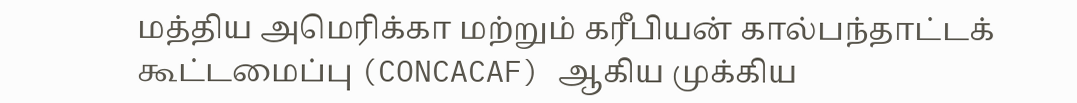மத்திய அமெரிக்கா மற்றும் கரீபியன் கால்பந்தாட்டக் கூட்டமைப்பு (CONCACAF) ஆகிய முக்கிய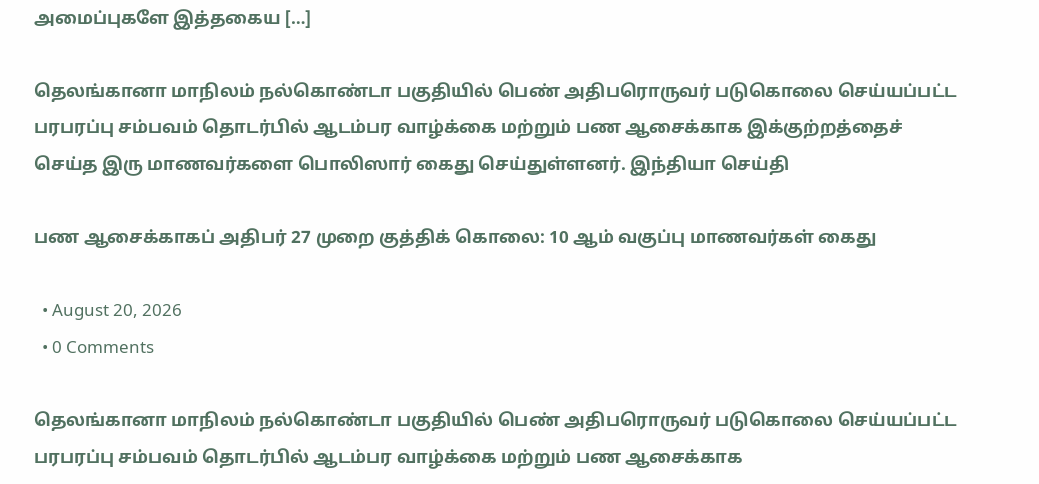அமைப்புகளே இத்தகைய […]

தெலங்கானா மாநிலம் நல்கொண்டா பகுதியில் பெண் அதிபரொருவர் படுகொலை செய்யப்பட்ட பரபரப்பு சம்பவம் தொடர்பில் ஆடம்பர வாழ்க்கை மற்றும் பண ஆசைக்காக இக்குற்றத்தைச் செய்த இரு மாணவர்களை பொலிஸார் கைது செய்துள்ளனர். இந்தியா செய்தி

பண ஆசைக்காகப் அதிபர் 27 முறை குத்திக் கொலை: 10 ஆம் வகுப்பு மாணவர்கள் கைது

  • August 20, 2026
  • 0 Comments

தெலங்கானா மாநிலம் நல்கொண்டா பகுதியில் பெண் அதிபரொருவர் படுகொலை செய்யப்பட்ட பரபரப்பு சம்பவம் தொடர்பில் ஆடம்பர வாழ்க்கை மற்றும் பண ஆசைக்காக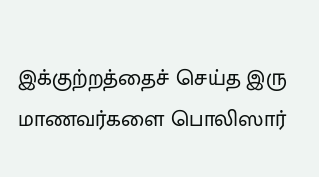இக்குற்றத்தைச் செய்த இரு மாணவர்களை பொலிஸார்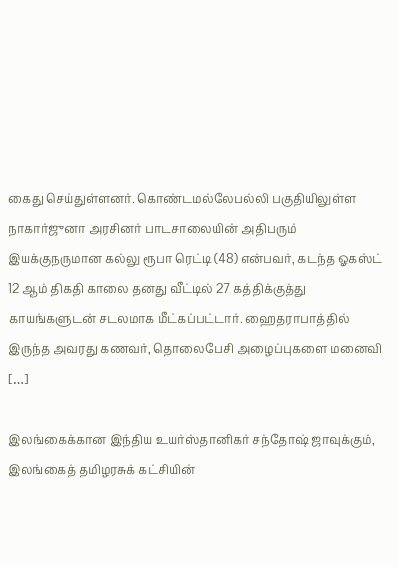கைது செய்துள்ளனர். கொண்டமல்லேபல்லி பகுதியிலுள்ள நாகார்ஜுனா அரசினர் பாடசாலையின் அதிபரும் இயக்குநருமான கல்லு ரூபா ரெட்டி (48) என்பவர், கடந்த ஓகஸ்ட் 12 ஆம் திகதி காலை தனது வீட்டில் 27 கத்திக்குத்து காயங்களுடன் சடலமாக மீட்கப்பட்டார். ஹைதராபாத்தில் இருந்த அவரது கணவர், தொலைபேசி அழைப்புகளை மனைவி […]

இலங்கைக்கான இந்திய உயர்ஸ்தானிகர் சந்தோஷ் ஜாவுக்கும், இலங்கைத் தமிழரசுக் கட்சியின்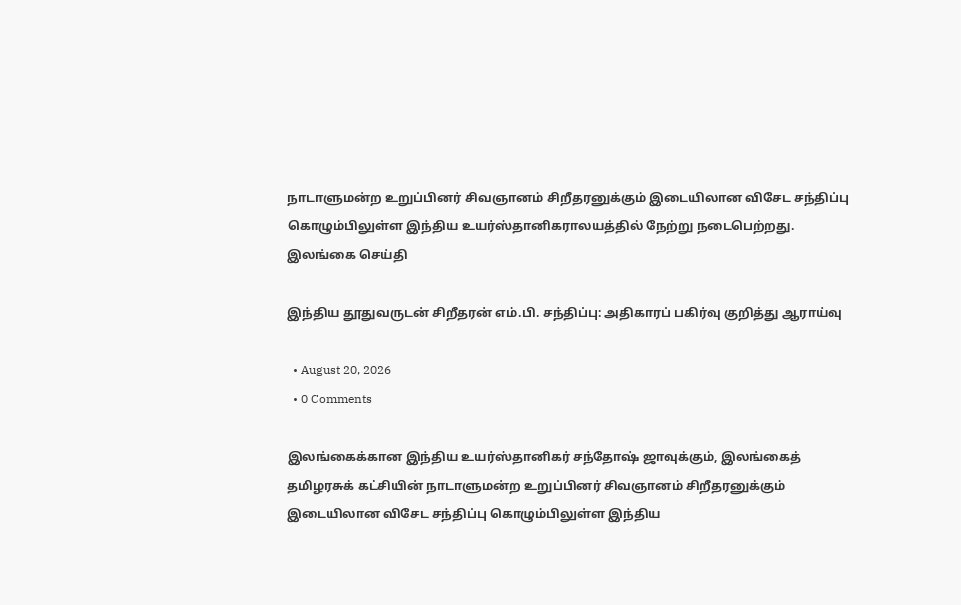நாடாளுமன்ற உறுப்பினர் சிவஞானம் சிறீதரனுக்கும் இடையிலான விசேட சந்திப்பு கொழும்பிலுள்ள இந்திய உயர்ஸ்தானிகராலயத்தில் நேற்று நடைபெற்றது. இலங்கை செய்தி

இந்திய தூதுவருடன் சிறீதரன் எம்.பி. சந்திப்பு: அதிகாரப் பகிர்வு குறித்து ஆராய்வு

  • August 20, 2026
  • 0 Comments

இலங்கைக்கான இந்திய உயர்ஸ்தானிகர் சந்தோஷ் ஜாவுக்கும், இலங்கைத் தமிழரசுக் கட்சியின் நாடாளுமன்ற உறுப்பினர் சிவஞானம் சிறீதரனுக்கும் இடையிலான விசேட சந்திப்பு கொழும்பிலுள்ள இந்திய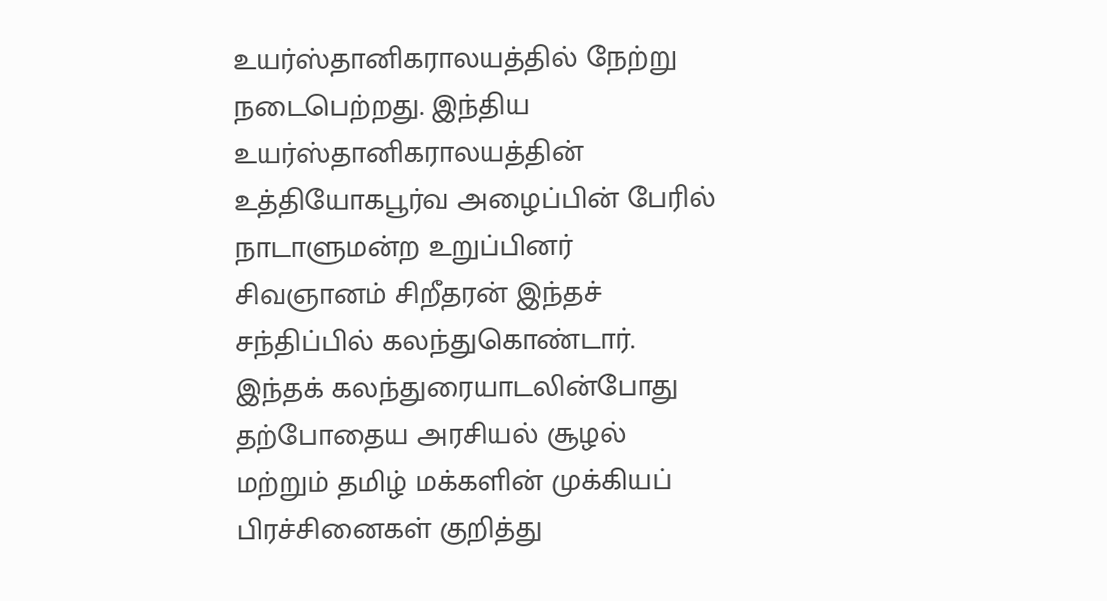உயர்ஸ்தானிகராலயத்தில் நேற்று நடைபெற்றது. இந்திய உயர்ஸ்தானிகராலயத்தின் உத்தியோகபூர்வ அழைப்பின் பேரில் நாடாளுமன்ற உறுப்பினர் சிவஞானம் சிறீதரன் இந்தச் சந்திப்பில் கலந்துகொண்டார். இந்தக் கலந்துரையாடலின்போது தற்போதைய அரசியல் சூழல் மற்றும் தமிழ் மக்களின் முக்கியப் பிரச்சினைகள் குறித்து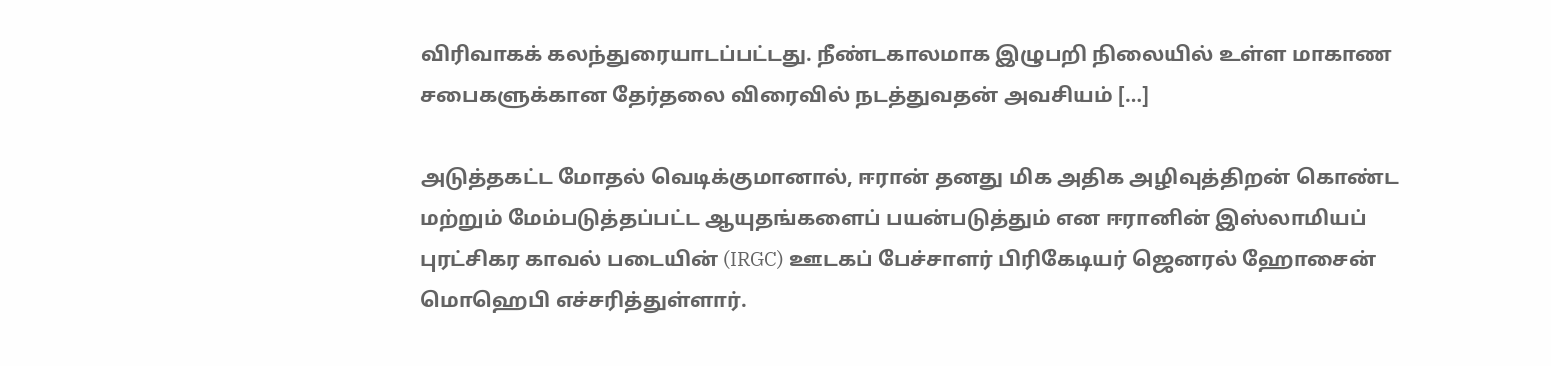விரிவாகக் கலந்துரையாடப்பட்டது. நீண்டகாலமாக இழுபறி நிலையில் உள்ள மாகாண சபைகளுக்கான தேர்தலை விரைவில் நடத்துவதன் அவசியம் […]

அடுத்தகட்ட மோதல் வெடிக்குமானால், ஈரான் தனது மிக அதிக அழிவுத்திறன் கொண்ட மற்றும் மேம்படுத்தப்பட்ட ஆயுதங்களைப் பயன்படுத்தும் என ஈரானின் இஸ்லாமியப் புரட்சிகர காவல் படையின் (IRGC) ஊடகப் பேச்சாளர் பிரிகேடியர் ஜெனரல் ஹோசைன் மொஹெபி எச்சரித்துள்ளார்.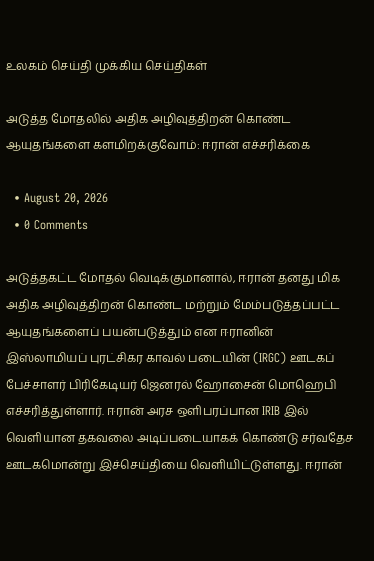உலகம் செய்தி முக்கிய செய்திகள்

அடுத்த மோதலில் அதிக அழிவுத்திறன் கொண்ட ஆயுதங்களை களமிறக்குவோம்: ஈரான் எச்சரிக்கை

  • August 20, 2026
  • 0 Comments

அடுத்தகட்ட மோதல் வெடிக்குமானால், ஈரான் தனது மிக அதிக அழிவுத்திறன் கொண்ட மற்றும் மேம்படுத்தப்பட்ட ஆயுதங்களைப் பயன்படுத்தும் என ஈரானின் இஸ்லாமியப் புரட்சிகர காவல் படையின் (IRGC) ஊடகப் பேச்சாளர் பிரிகேடியர் ஜெனரல் ஹோசைன் மொஹெபி எச்சரித்துள்ளார். ஈரான் அரச ஒளிபரப்பான IRIB இல் வெளியான தகவலை அடிப்படையாகக் கொண்டு சர்வதேச ஊடகமொன்று இச்செய்தியை வெளியிட்டுள்ளது. ஈரான்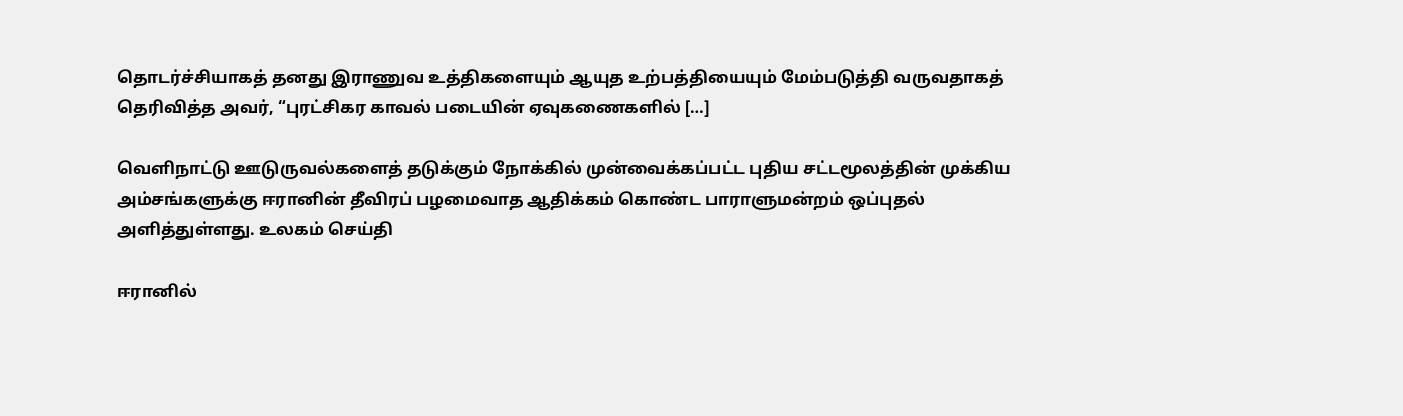தொடர்ச்சியாகத் தனது இராணுவ உத்திகளையும் ஆயுத உற்பத்தியையும் மேம்படுத்தி வருவதாகத் தெரிவித்த அவர், “புரட்சிகர காவல் படையின் ஏவுகணைகளில் […]

வெளிநாட்டு ஊடுருவல்களைத் தடுக்கும் நோக்கில் முன்வைக்கப்பட்ட புதிய சட்டமூலத்தின் முக்கிய அம்சங்களுக்கு ஈரானின் தீவிரப் பழமைவாத ஆதிக்கம் கொண்ட பாராளுமன்றம் ஒப்புதல் அளித்துள்ளது. உலகம் செய்தி

ஈரானில்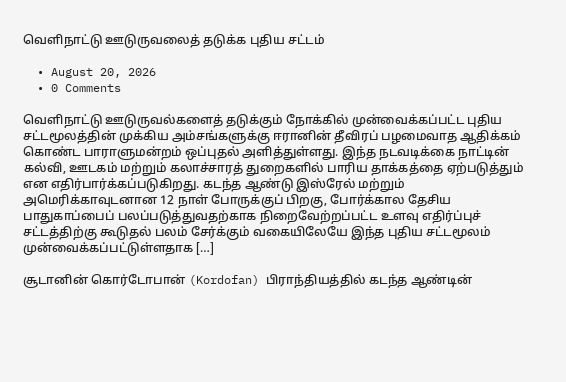வெளிநாட்டு ஊடுருவலைத் தடுக்க புதிய சட்டம்

  • August 20, 2026
  • 0 Comments

வெளிநாட்டு ஊடுருவல்களைத் தடுக்கும் நோக்கில் முன்வைக்கப்பட்ட புதிய சட்டமூலத்தின் முக்கிய அம்சங்களுக்கு ஈரானின் தீவிரப் பழமைவாத ஆதிக்கம் கொண்ட பாராளுமன்றம் ஒப்புதல் அளித்துள்ளது. இந்த நடவடிக்கை நாட்டின் கல்வி, ஊடகம் மற்றும் கலாச்சாரத் துறைகளில் பாரிய தாக்கத்தை ஏற்படுத்தும் என எதிர்பார்க்கப்படுகிறது. கடந்த ஆண்டு இஸ்ரேல் மற்றும் அமெரிக்காவுடனான 12 நாள் போருக்குப் பிறகு, போர்க்கால தேசிய பாதுகாப்பைப் பலப்படுத்துவதற்காக நிறைவேற்றப்பட்ட உளவு எதிர்ப்புச் சட்டத்திற்கு கூடுதல் பலம் சேர்க்கும் வகையிலேயே இந்த புதிய சட்டமூலம் முன்வைக்கப்பட்டுள்ளதாக […]

சூடானின் கொர்டோபான் (Kordofan) பிராந்தியத்தில் கடந்த ஆண்டின்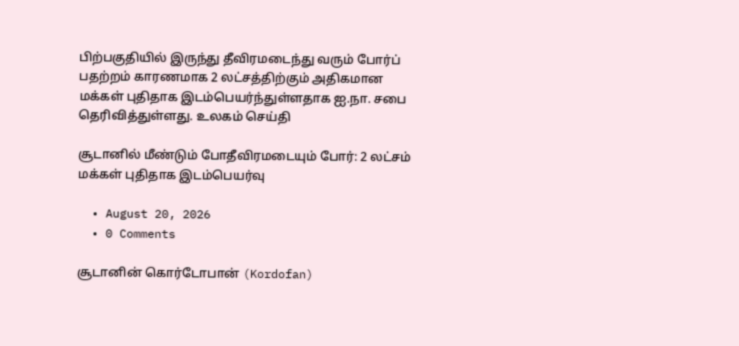பிற்பகுதியில் இருந்து தீவிரமடைந்து வரும் போர்ப் பதற்றம் காரணமாக 2 லட்சத்திற்கும் அதிகமான மக்கள் புதிதாக இடம்பெயர்ந்துள்ளதாக ஐ.நா. சபை தெரிவித்துள்ளது. உலகம் செய்தி

சூடானில் மீண்டும் போதீவிரமடையும் போர்: 2 லட்சம் மக்கள் புதிதாக இடம்பெயர்வு

  • August 20, 2026
  • 0 Comments

சூடானின் கொர்டோபான் (Kordofan)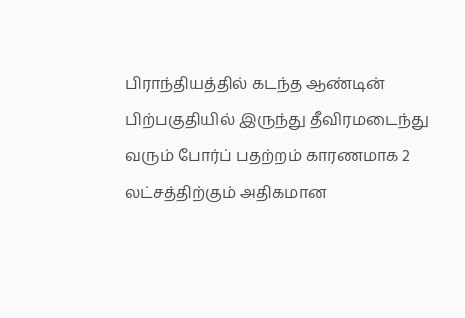பிராந்தியத்தில் கடந்த ஆண்டின் பிற்பகுதியில் இருந்து தீவிரமடைந்து வரும் போர்ப் பதற்றம் காரணமாக 2 லட்சத்திற்கும் அதிகமான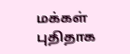மக்கள் புதிதாக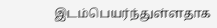இடம்பெயர்ந்துள்ளதாக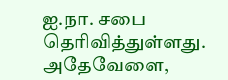ஐ.நா. சபை தெரிவித்துள்ளது. அதேவேளை,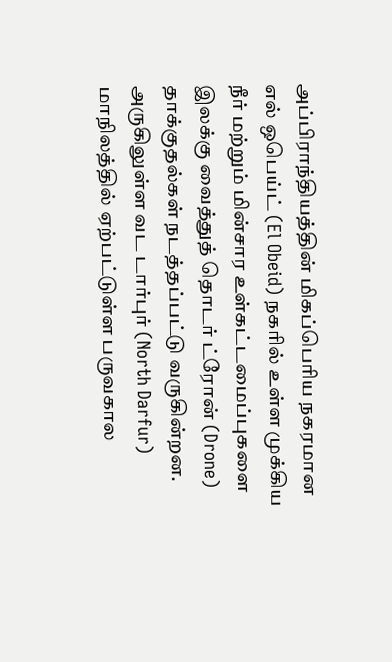அப்பிராந்தியத்தின் மிகப்பெரிய நகரமான எல் ஒபெய்ட் (El Obeid) நகரில் உள்ள முக்கிய நீர் மற்றும் மின்சார உள்கட்டமைப்புகளை இலக்கு வைத்துத் தொடர் ட்ரோன் (Drone) தாக்குதல்கள் நடத்தப்பட்டு வருகின்றன. அருகிலுள்ள வட டார்புர் (North Darfur) மாநிலத்தில் ஏற்பட்டுள்ள பருவகால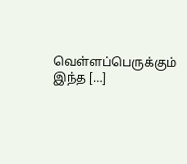வெள்ளப்பெருக்கும் இந்த […]